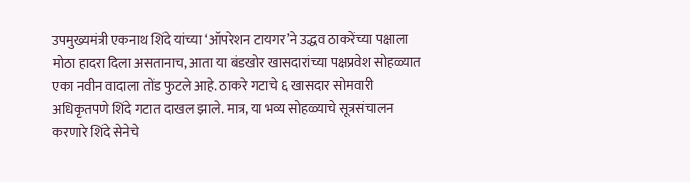उपमुख्यमंत्री एकनाथ शिंदे यांच्या ‘ऑपरेशन टायगर’ने उद्धव ठाकरेंच्या पक्षाला मोठा हादरा दिला असतानाच, आता या बंडखोर खासदारांच्या पक्षप्रवेश सोहळ्यात एका नवीन वादाला तोंड फुटले आहे. ठाकरे गटाचे ६ खासदार सोमवारी अधिकृतपणे शिंदे गटात दाखल झाले. मात्र, या भव्य सोहळ्याचे सूत्रसंचालन करणारे शिंदे सेनेचे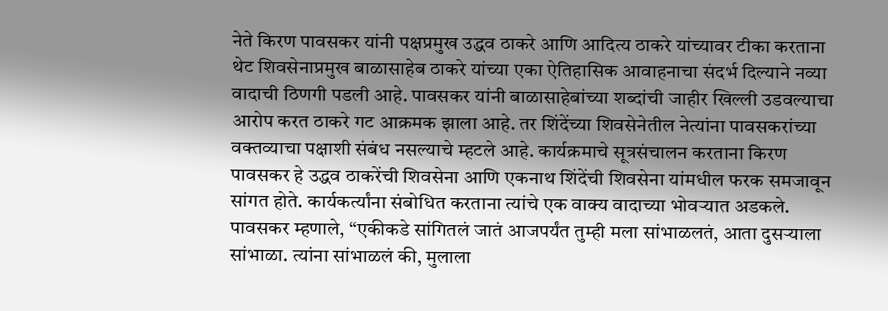नेते किरण पावसकर यांनी पक्षप्रमुख उद्धव ठाकरे आणि आदित्य ठाकरे यांच्यावर टीका करताना थेट शिवसेनाप्रमुख बाळासाहेब ठाकरे यांच्या एका ऐतिहासिक आवाहनाचा संदर्भ दिल्याने नव्या वादाची ठिणगी पडली आहे. पावसकर यांनी बाळासाहेबांच्या शब्दांची जाहीर खिल्ली उडवल्याचा आरोप करत ठाकरे गट आक्रमक झाला आहे. तर शिंदेंच्या शिवसेनेतील नेत्यांना पावसकरांच्या वक्तव्याचा पक्षाशी संबंध नसल्याचे म्हटले आहे. कार्यक्रमाचे सूत्रसंचालन करताना किरण पावसकर हे उद्धव ठाकरेंची शिवसेना आणि एकनाथ शिंदेंची शिवसेना यांमधील फरक समजावून सांगत होते. कार्यकर्त्यांना संबोधित करताना त्यांचे एक वाक्य वादाच्या भोवऱ्यात अडकले. पावसकर म्हणाले, “एकीकडे सांगितलं जातं आजपर्यंत तुम्ही मला सांभाळलतं, आता दुसऱ्याला सांभाळा. त्यांना सांभाळलं की, मुलाला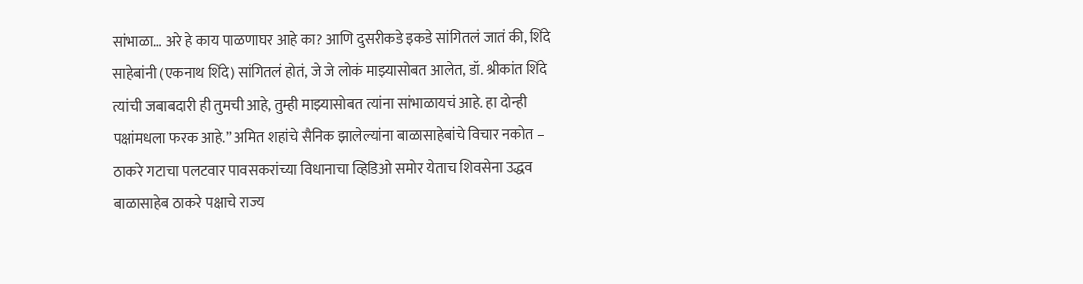सांभाळा… अरे हे काय पाळणाघर आहे का? आणि दुसरीकडे इकडे सांगितलं जातं की, शिंदे साहेबांनी (एकनाथ शिंदे) सांगितलं होतं, जे जे लोकं माझ्यासोबत आलेत, डॉ. श्रीकांत शिंदे त्यांची जबाबदारी ही तुमची आहे, तुम्ही माझ्यासोबत त्यांना सांभाळायचं आहे. हा दोन्ही पक्षांमधला फरक आहे.” अमित शहांचे सैनिक झालेल्यांना बाळासाहेबांचे विचार नकोत – ठाकरे गटाचा पलटवार पावसकरांच्या विधानाचा व्हिडिओ समोर येताच शिवसेना उद्धव बाळासाहेब ठाकरे पक्षाचे राज्य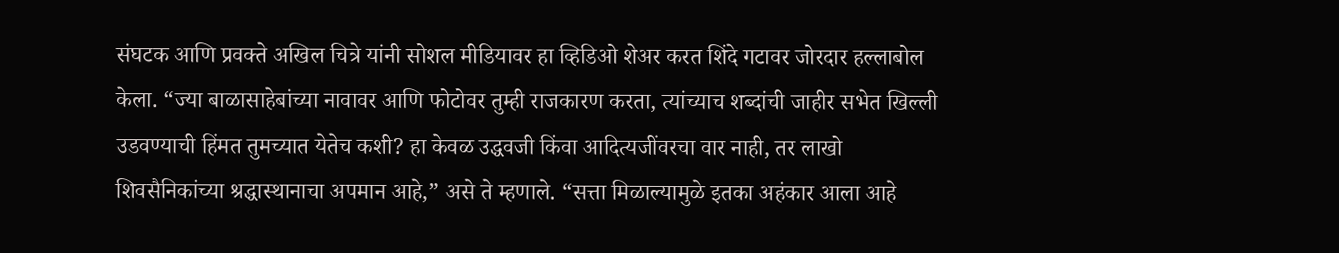संघटक आणि प्रवक्ते अखिल चित्रे यांनी सोशल मीडियावर हा व्हिडिओ शेअर करत शिंदे गटावर जोरदार हल्लाबोल केला. “ज्या बाळासाहेबांच्या नावावर आणि फोटोवर तुम्ही राजकारण करता, त्यांच्याच शब्दांची जाहीर सभेत खिल्ली उडवण्याची हिंमत तुमच्यात येतेच कशी? हा केवळ उद्धवजी किंवा आदित्यजींवरचा वार नाही, तर लाखो शिवसैनिकांच्या श्रद्धास्थानाचा अपमान आहे,” असे ते म्हणाले. “सत्ता मिळाल्यामुळे इतका अहंकार आला आहे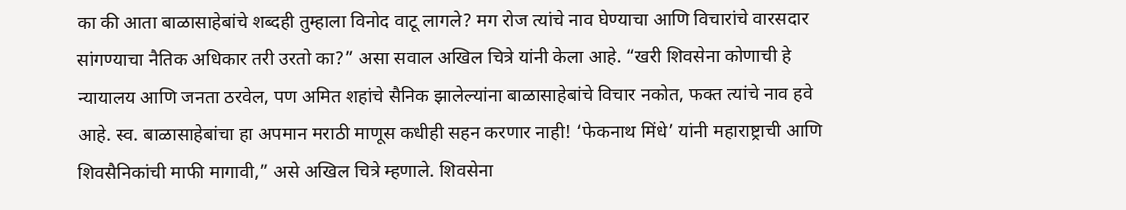का की आता बाळासाहेबांचे शब्दही तुम्हाला विनोद वाटू लागले? मग रोज त्यांचे नाव घेण्याचा आणि विचारांचे वारसदार सांगण्याचा नैतिक अधिकार तरी उरतो का?” असा सवाल अखिल चित्रे यांनी केला आहे. “खरी शिवसेना कोणाची हे न्यायालय आणि जनता ठरवेल, पण अमित शहांचे सैनिक झालेल्यांना बाळासाहेबांचे विचार नकोत, फक्त त्यांचे नाव हवे आहे. स्व. बाळासाहेबांचा हा अपमान मराठी माणूस कधीही सहन करणार नाही! ‘फेकनाथ मिंधे’ यांनी महाराष्ट्राची आणि शिवसैनिकांची माफी मागावी,” असे अखिल चित्रे म्हणाले. शिवसेना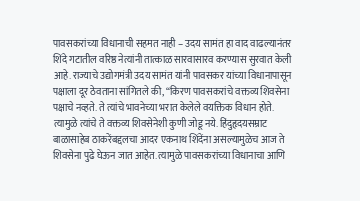पावसकरांच्या विधानाची सहमत नाही – उदय सामंत हा वाद वाढल्यानंतर शिंदे गटातील वरिष्ठ नेत्यांनी तात्काळ सारवासारव करण्यास सुरवात केली आहे. राज्याचे उद्योगमंत्री उदय सामंत यांनी पावसकर यांच्या विधानापासून पक्षाला दूर ठेवताना सांगितले की, “किरण पावसकरांचे वक्तव्य शिवसेना पक्षाचे नव्हते. ते त्यांचे भावनेच्या भरात केलेले वयक्तिक विधान होते. त्यामुळे त्यांचे ते वक्तव्य शिवसेनेशी कुणी जोडू नये. हिंदुहृदयसम्राट बाळासाहेब ठाकरेंबद्दलचा आदर एकनाथ शिंदेंना असल्यामुळेच आज ते शिवसेना पुढे घेऊन जात आहेत. त्यामुळे पावसकरांच्या विधानाचा आणि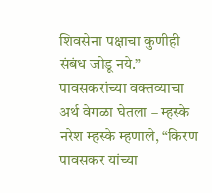शिवसेना पक्षाचा कुणीही संबंध जोडू नये.” पावसकरांच्या वक्तव्याचा अर्थ वेगळा घेतला – म्हस्के नरेश म्हस्के म्हणाले, “किरण पावसकर यांच्या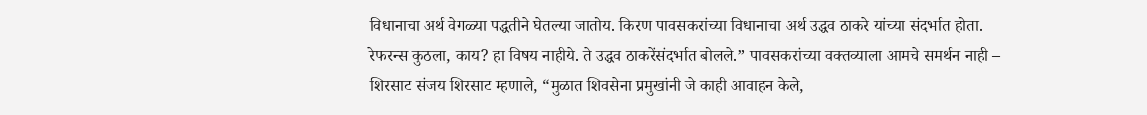विधानाचा अर्थ वेगळ्या पद्धतीने घेतल्या जातोय. किरण पावसकरांच्या विधानाचा अर्थ उद्धव ठाकरे यांच्या संदर्भात होता. रेफरन्स कुठला, काय? हा विषय नाहीये. ते उद्धव ठाकरेंसंदर्भात बोलले.” पावसकरांच्या वक्तव्याला आमचे समर्थन नाही – शिरसाट संजय शिरसाट म्हणाले, “मुळात शिवसेना प्रमुखांनी जे काही आवाहन केले,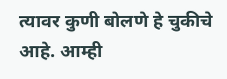त्यावर कुणी बोलणे हे चुकीचे आहे. आम्ही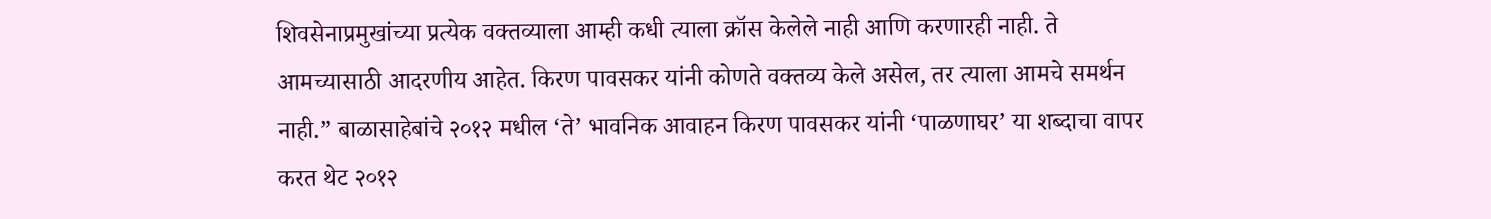शिवसेनाप्रमुखांच्या प्रत्येक वक्तव्याला आम्ही कधी त्याला क्रॉस केलेले नाही आणि करणारही नाही. ते आमच्यासाठी आदरणीय आहेत. किरण पावसकर यांनी कोणते वक्तव्य केले असेल, तर त्याला आमचे समर्थन नाही.” बाळासाहेबांचे २०१२ मधील ‘ते’ भावनिक आवाहन किरण पावसकर यांनी ‘पाळणाघर’ या शब्दाचा वापर करत थेट २०१२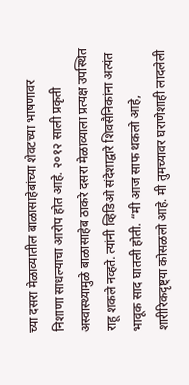च्या दसरा मेळाव्यातील बाळासाहेबांच्या शेवटच्या भाषणावर निशाणा साधल्याचा आरोप होत आहे. २०१२ साली प्रकृती अस्वास्थ्यामुळे बाळासाहेब ठाकरे दसरा मेळाव्याला प्रत्यक्ष उपस्थित राहू शकले नव्हते. त्यांनी व्हिडिओ संदेशाद्वारे शिवसैनिकांना अत्यंत भावूक साद घातली होती. “मी आज साफ थकलो आहे, शारीरिकदृष्ट्या कोसळलो आहे. मी तुमच्यावर घराणेशाही लादलेली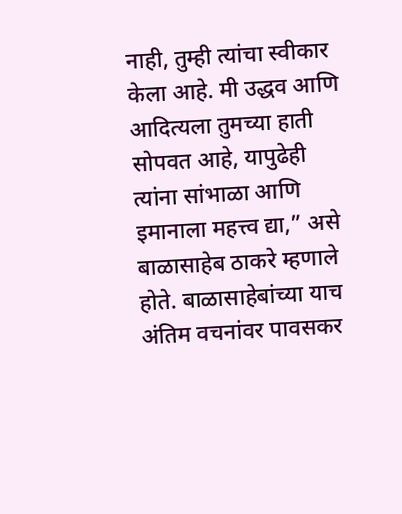नाही, तुम्ही त्यांचा स्वीकार केला आहे. मी उद्धव आणि आदित्यला तुमच्या हाती सोपवत आहे, यापुढेही त्यांना सांभाळा आणि इमानाला महत्त्व द्या,” असे बाळासाहेब ठाकरे म्हणाले होते. बाळासाहेबांच्या याच अंतिम वचनांवर पावसकर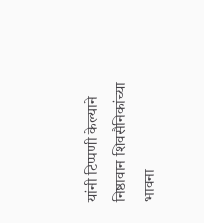यांनी टिप्पणी केल्याने निष्ठावान शिवसैनिकांच्या भावना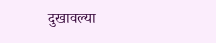दुखावल्या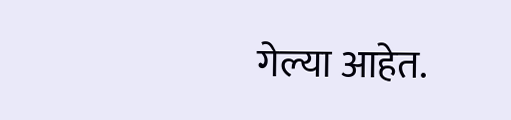गेल्या आहेत.